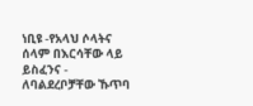ነቢዩ -የአላህ ሶላትና ሰላም በእርሳቸው ላይ ይስፈንና - ለባልደረቦቻቸው ኹጥባ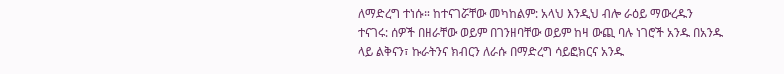ለማድረግ ተነሱ። ከተናገሯቸው መካከልም: አላህ እንዲህ ብሎ ራዕይ ማውረዱን ተናገሩ: ሰዎች በዘራቸው ወይም በገንዘባቸው ወይም ከዛ ውጪ ባሉ ነገሮች አንዱ በአንዱ ላይ ልቅናን፣ ኩራትንና ክብርን ለራሱ በማድረግ ሳይፎክርና አንዱ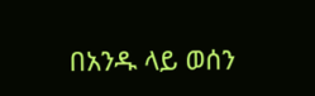በአንዱ ላይ ወሰን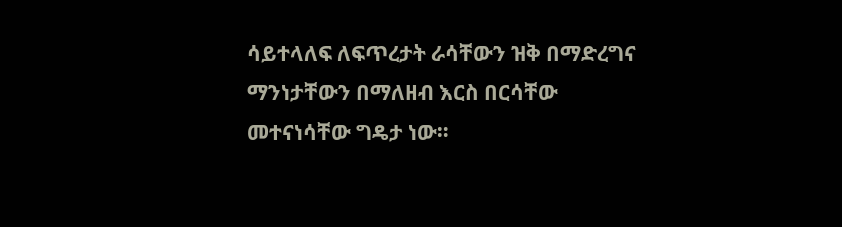ሳይተላለፍ ለፍጥረታት ራሳቸውን ዝቅ በማድረግና ማንነታቸውን በማለዘብ እርስ በርሳቸው መተናነሳቸው ግዴታ ነው።